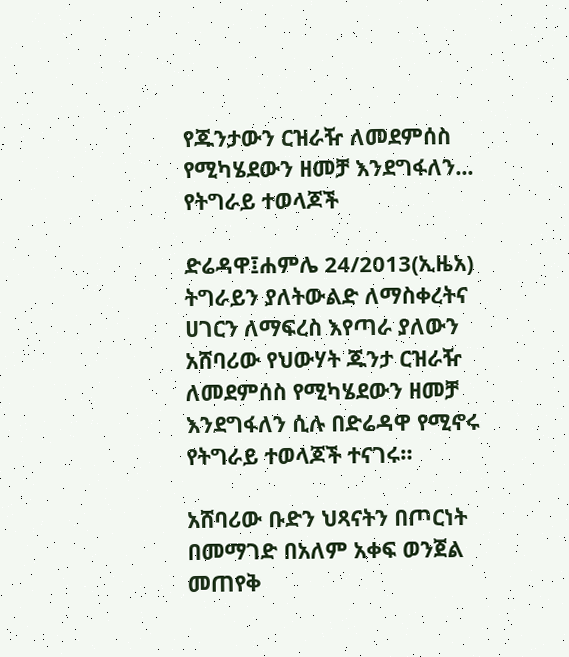የጁንታውን ርዝራዥ ለመደምሰስ የሚካሄደውን ዘመቻ እንደግፋለን... የትግራይ ተወላጆች

ድሬዳዋ፤ሐምሌ 24/2013(ኢዜአ) ትግራይን ያለትውልድ ለማስቀረትና ሀገርን ለማፍረስ እየጣራ ያለውን አሸባሪው የህውሃት ጁንታ ርዝራዥ ለመደምሰስ የሚካሄደውን ዘመቻ እንደግፋለን ሲሉ በድሬዳዋ የሚኖሩ የትግራይ ተወላጆች ተናገሩ።

አሸባሪው ቡድን ህጻናትን በጦርነት በመማገድ በአለም አቀፍ ወንጀል መጠየቅ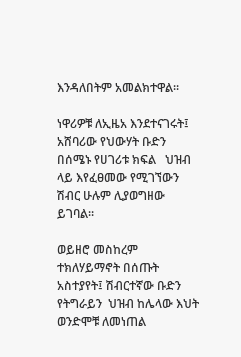እንዳለበትም አመልክተዋል፡፡

ነዋሪዎቹ ለኢዜአ እንደተናገሩት፤ አሸባሪው የህውሃት ቡድን በሰሜኑ የሀገሪቱ ክፍል   ህዝብ ላይ እየፈፀመው የሚገኘውን ሽብር ሁሉም ሊያወግዘው ይገባል።

ወይዘሮ መስከረም ተክለሃይማኖት በሰጡት አስተያየት፤ ሽብርተኛው ቡድን የትግራይን  ህዝብ ከሌላው እህት ወንድሞቹ ለመነጠል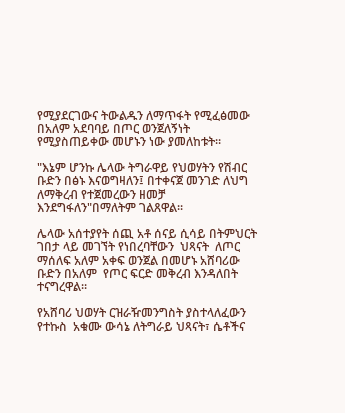የሚያደርገውና ትውልዱን ለማጥፋት የሚፈፅመው  በአለም አደባባይ በጦር ወንጀለኝነት የሚያስጠይቀው መሆኑን ነው ያመለከቱት።

"እኔም ሆንኩ ሌላው ትግራዋይ የህወሃትን የሽብር ቡድን በፅኑ እናወግዛለን፤ በተቀናጀ መንገድ ለህግ ለማቅረብ የተጀመረውን ዘመቻ እንደግፋለን"በማለትም ገልጸዋል፡፡

ሌላው አሰተያየት ሰጪ አቶ ሰናይ ሲሳይ በትምህርት ገበታ ላይ መገኘት የነበረባቸውን  ህጻናት  ለጦር ማሰለፍ አለም አቀፍ ወንጀል በመሆኑ አሸባሪው ቡድን በአለም  የጦር ፍርድ መቅረብ እንዳለበት ተናግረዋል።

የአሸባሪ ህወሃት ርዝራዥመንግስት ያስተላለፈውን የተኩስ  አቁሙ ውሳኔ ለትግራይ ህጻናት፣ ሴቶችና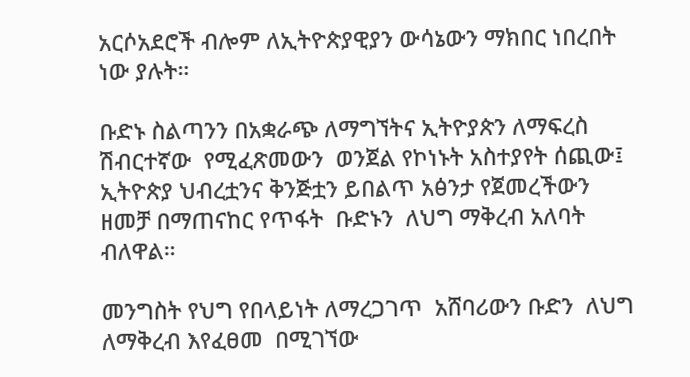አርሶአደሮች ብሎም ለኢትዮጵያዊያን ውሳኔውን ማክበር ነበረበት ነው ያሉት።

ቡድኑ ስልጣንን በአቋራጭ ለማግኘትና ኢትዮያጵን ለማፍረስ ሽብርተኛው  የሚፈጽመውን  ወንጀል የኮነኑት አስተያየት ሰጪው፤ ኢትዮጵያ ህብረቷንና ቅንጅቷን ይበልጥ አፅንታ የጀመረችውን ዘመቻ በማጠናከር የጥፋት  ቡድኑን  ለህግ ማቅረብ አለባት ብለዋል።

መንግስት የህግ የበላይነት ለማረጋገጥ  አሸባሪውን ቡድን  ለህግ ለማቅረብ እየፈፀመ  በሚገኘው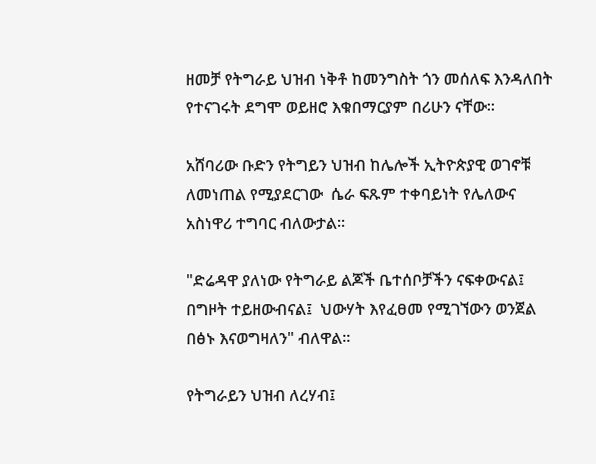ዘመቻ የትግራይ ህዝብ ነቅቶ ከመንግስት ጎን መሰለፍ እንዳለበት የተናገሩት ደግሞ ወይዘሮ እቁበማርያም በሪሁን ናቸው፡፡

አሸባሪው ቡድን የትግይን ህዝብ ከሌሎች ኢትዮጵያዊ ወገኖቹ ለመነጠል የሚያደርገው  ሴራ ፍጹም ተቀባይነት የሌለውና አስነዋሪ ተግባር ብለውታል፡፡

"ድሬዳዋ ያለነው የትግራይ ልጆች ቤተሰቦቻችን ናፍቀውናል፤ በግዞት ተይዘውብናል፤  ህውሃት እየፈፀመ የሚገኘውን ወንጀል በፅኑ እናወግዛለን" ብለዋል፡፡

የትግራይን ህዝብ ለረሃብ፤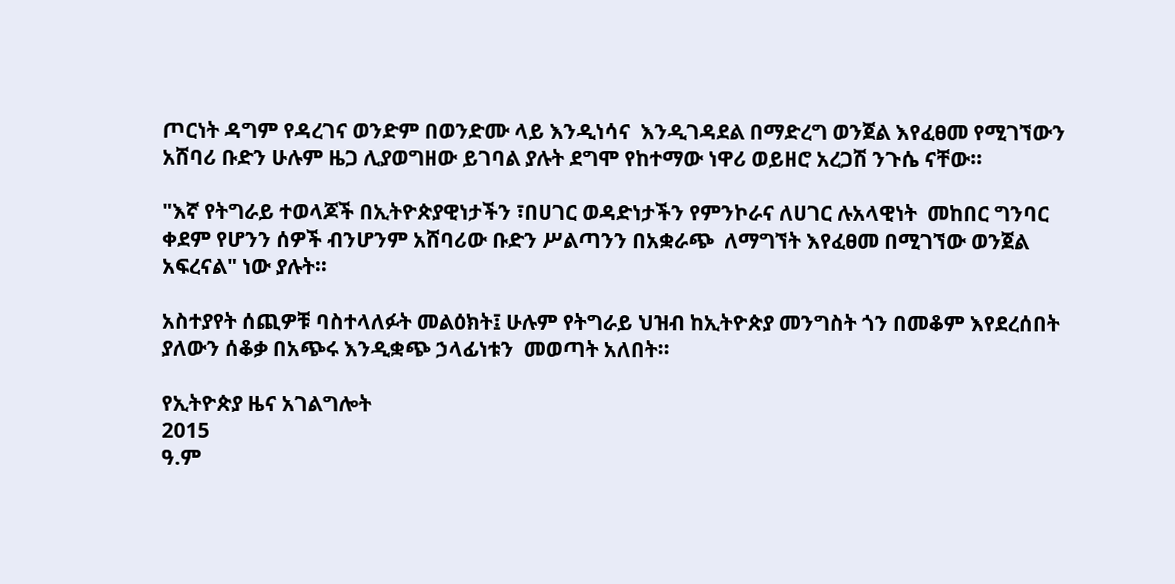ጦርነት ዳግም የዳረገና ወንድም በወንድሙ ላይ እንዲነሳና  እንዲገዳደል በማድረግ ወንጀል እየፈፀመ የሚገኘውን አሸባሪ ቡድን ሁሉም ዜጋ ሊያወግዘው ይገባል ያሉት ደግሞ የከተማው ነዋሪ ወይዘሮ አረጋሽ ንጉሴ ናቸው፡፡

"እኛ የትግራይ ተወላጆች በኢትዮጵያዊነታችን ፣በሀገር ወዳድነታችን የምንኮራና ለሀገር ሉአላዊነት  መከበር ግንባር ቀደም የሆንን ሰዎች ብንሆንም አሸባሪው ቡድን ሥልጣንን በአቋራጭ  ለማግኘት እየፈፀመ በሚገኘው ወንጀል አፍረናል" ነው ያሉት፡፡

አስተያየት ሰጪዎቹ ባስተላለፉት መልዕክት፤ ሁሉም የትግራይ ህዝብ ከኢትዮጵያ መንግስት ጎን በመቆም እየደረሰበት ያለውን ሰቆቃ በአጭሩ እንዲቋጭ ኃላፊነቱን  መወጣት አለበት፡፡

የኢትዮጵያ ዜና አገልግሎት
2015
ዓ.ም